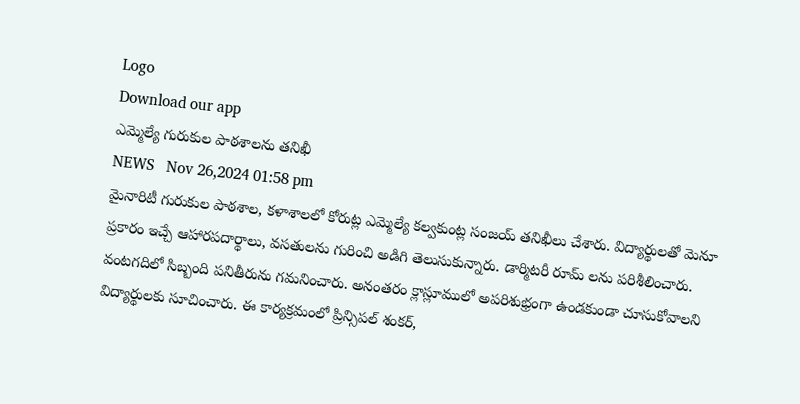Logo
Download our app
ఎమ్మెల్యే గురుకుల పాఠశాలను తనిఖీ
NEWS   Nov 26,2024 01:58 pm
మైనారిటీ గురుకుల పాఠశాల, కళాశాలలో కోరుట్ల ఎమ్మెల్యే కల్వకుంట్ల సంజయ్ తనిఖీలు చేశారు. విద్యార్థులతో మెనూ ప్రకారం ఇచ్చే ఆహారపదార్థాలు, వసతులను గురించి అడిగి తెలుసుకున్నారు. డార్మిటరీ రూమ్ లను పరిశీలించారు. వంటగదిలో సిబ్బంది పనితీరును గమనించారు. అనంతరం క్లాస్లూములో అపరిశుభ్రంగా ఉండకుండా చూసుకోవాలని విద్యార్థులకు సూచించారు. ఈ కార్యక్రమంలో ప్రిన్సిపల్ శంకర్,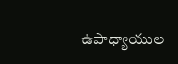ఉపాధ్యాయుల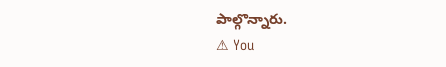పాల్గొన్నారు.
⚠ You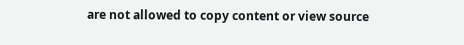are not allowed to copy content or view source